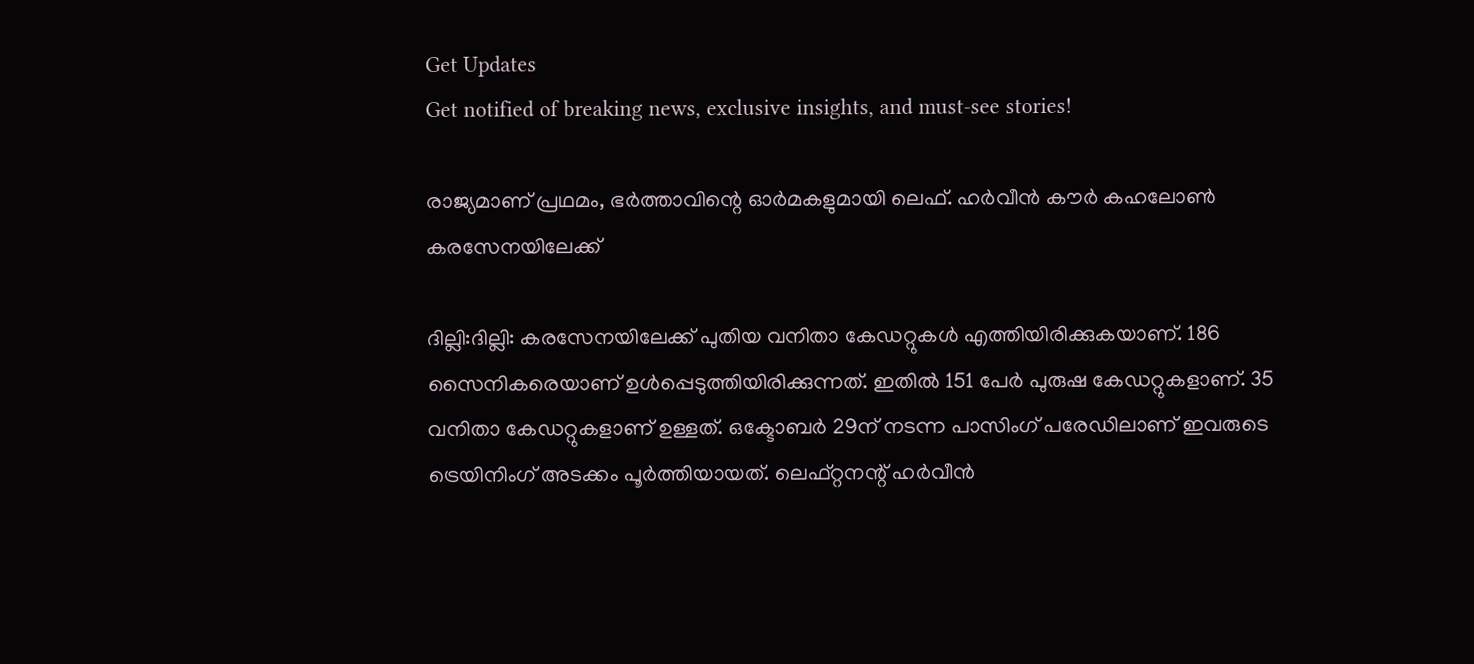Get Updates
Get notified of breaking news, exclusive insights, and must-see stories!

രാജ്യമാണ് പ്രഥമം, ഭര്‍ത്താവിന്റെ ഓര്‍മകളുമായി ലെഫ്. ഹര്‍വീന്‍ കൗര്‍ കഹലോണ്‍ കരസേനയിലേക്ക്

ദില്ലി:ദില്ലി: കരസേനയിലേക്ക് പുതിയ വനിതാ കേഡറ്റുകള്‍ എത്തിയിരിക്കുകയാണ്. 186 സൈനികരെയാണ് ഉള്‍പ്പെടുത്തിയിരിക്കുന്നത്. ഇതില്‍ 151 പേര്‍ പുരുഷ കേഡറ്റുകളാണ്. 35 വനിതാ കേഡറ്റുകളാണ് ഉള്ളത്. ഒക്ടോബര്‍ 29ന് നടന്ന പാസിംഗ് പരേഡിലാണ് ഇവരുടെ ട്രെയിനിംഗ് അടക്കം പൂര്‍ത്തിയായത്. ലെഫ്റ്റനന്റ് ഹര്‍വീന്‍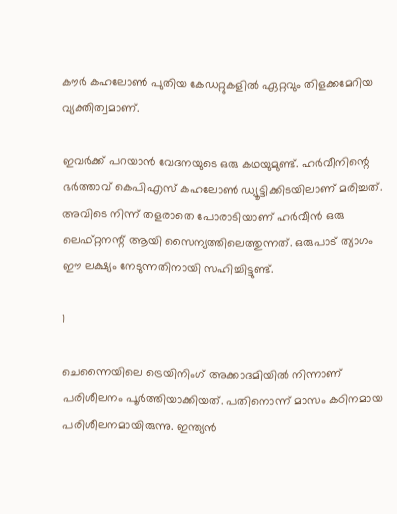കൗര്‍ കഹലോണ്‍ പുതിയ കേഡറ്റുകളില്‍ ഏറ്റവും തിളക്കമേറിയ വ്യക്തിത്വമാണ്.

ഇവര്‍ക്ക് പറയാന്‍ വേദനയുടെ ഒരു കഥയുമുണ്ട്. ഹര്‍വീനിന്റെ ഭര്‍ത്താവ് കെപിഎസ് കഹലോണ്‍ ഡ്യൂട്ടിക്കിടയിലാണ് മരിച്ചത്. അവിടെ നിന്ന് തളരാതെ പോരാടിയാണ് ഹര്‍വീന്‍ ഒരു ലെഫ്റ്റനന്റ് ആയി സൈന്യത്തിലെത്തുന്നത്. ഒരുപാട് ത്യാഗം ഈ ലക്ഷ്യം നേടുന്നതിനായി സഹിച്ചിട്ടുണ്ട്.

1

ചെന്നൈയിലെ ട്രെയിനിംഗ് അക്കാദമിയില്‍ നിന്നാണ് പരിശീലനം പൂര്‍ത്തിയാക്കിയത്. പതിനൊന്ന് മാസം കഠിനമായ പരിശീലനമായിരുന്നു. ഇന്ത്യന്‍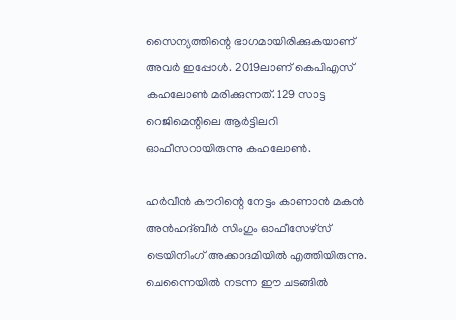സൈന്യത്തിന്റെ ഭാഗമായിരിക്കുകയാണ് അവര്‍ ഇപ്പോള്‍. 2019ലാണ് കെപിഎസ് കഹലോണ്‍ മരിക്കുന്നത്. 129 സാട്ട റെജിമെന്റിലെ ആര്‍ട്ടിലറി ഓഫീസറായിരുന്നു കഹലോണ്‍.

ഹര്‍വീന്‍ കൗറിന്റെ നേട്ടം കാണാന്‍ മകന്‍ അന്‍ഹദ്ബീര്‍ സിംഗും ഓഫീസേഴ്‌സ് ട്രെയിനിംഗ് അക്കാദമിയില്‍ എത്തിയിരുന്നു. ചെന്നൈയില്‍ നടന്ന ഈ ചടങ്ങില്‍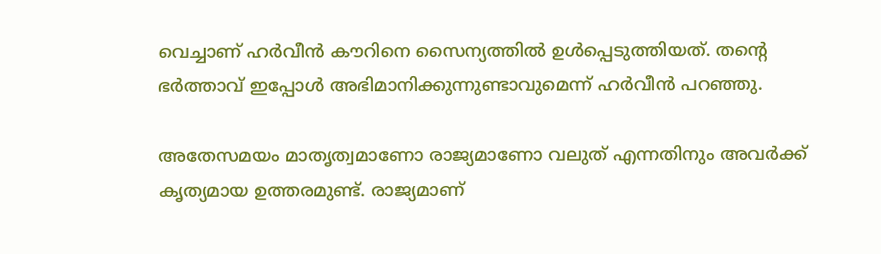വെച്ചാണ് ഹര്‍വീന്‍ കൗറിനെ സൈന്യത്തില്‍ ഉള്‍പ്പെടുത്തിയത്. തന്റെ ഭര്‍ത്താവ് ഇപ്പോള്‍ അഭിമാനിക്കുന്നുണ്ടാവുമെന്ന് ഹര്‍വീന്‍ പറഞ്ഞു.

അതേസമയം മാതൃത്വമാണോ രാജ്യമാണോ വലുത് എന്നതിനും അവര്‍ക്ക് കൃത്യമായ ഉത്തരമുണ്ട്. രാജ്യമാണ്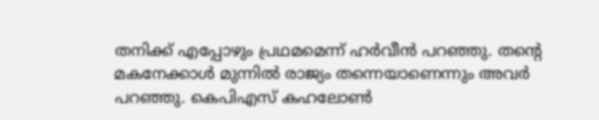തനിക്ക് എപ്പോഴും പ്രഥമമെന്ന് ഹര്‍വീന്‍ പറഞ്ഞു. തന്റെ മകനേക്കാള്‍ മുന്നില്‍ രാജ്യം തന്നെയാണെന്നും അവര്‍ പറഞ്ഞു. കെപിഎസ് കഹലോണ്‍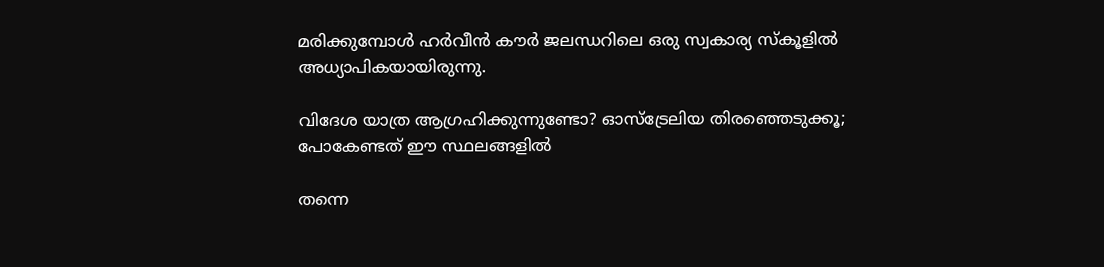മരിക്കുമ്പോള്‍ ഹര്‍വീന്‍ കൗര്‍ ജലന്ധറിലെ ഒരു സ്വകാര്യ സ്‌കൂളില്‍ അധ്യാപികയായിരുന്നു.

വിദേശ യാത്ര ആഗ്രഹിക്കുന്നുണ്ടോ? ഓസ്‌ട്രേലിയ തിരഞ്ഞെടുക്കൂ; പോകേണ്ടത് ഈ സ്ഥലങ്ങളില്‍

തന്നെ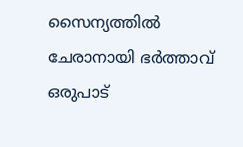സൈന്യത്തില്‍ ചേരാനായി ഭര്‍ത്താവ് ഒരുപാട്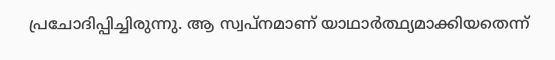പ്രചോദിപ്പിച്ചിരുന്നു. ആ സ്വപ്‌നമാണ് യാഥാര്‍ത്ഥ്യമാക്കിയതെന്ന്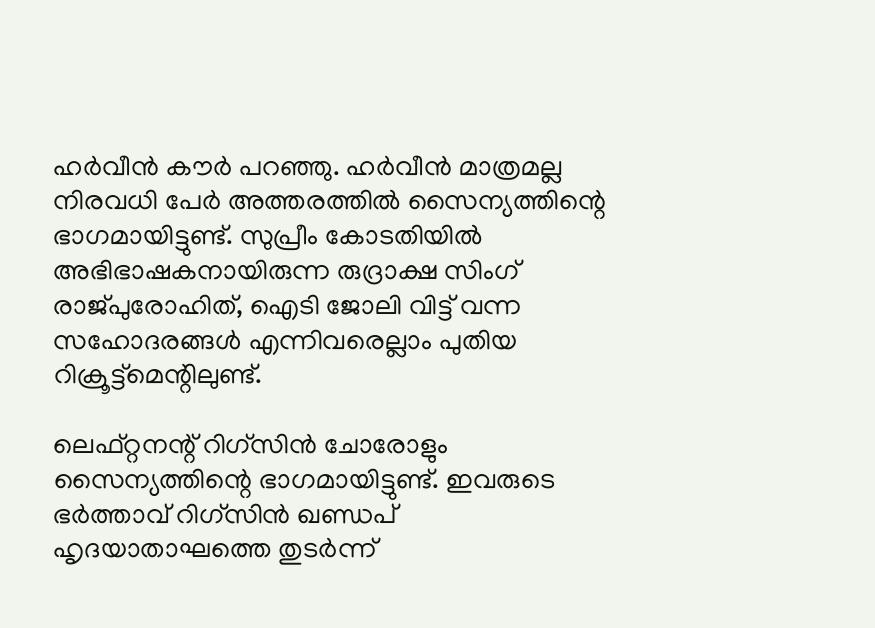ഹര്‍വീന്‍ കൗര്‍ പറഞ്ഞു. ഹര്‍വീന്‍ മാത്രമല്ല നിരവധി പേര്‍ അത്തരത്തില്‍ സൈന്യത്തിന്റെ ഭാഗമായിട്ടുണ്ട്. സുപ്രീം കോടതിയില്‍ അഭിഭാഷകനായിരുന്ന രുദ്രാക്ഷ സിംഗ് രാജ്പുരോഹിത്, ഐടി ജോലി വിട്ട് വന്ന സഹോദരങ്ങള്‍ എന്നിവരെല്ലാം പുതിയ റിക്രൂട്ട്‌മെന്റിലുണ്ട്.

ലെഫ്റ്റനന്റ് റിഗ്‌സിന്‍ ചോരോളും സൈന്യത്തിന്റെ ഭാഗമായിട്ടുണ്ട്. ഇവരുടെ ഭര്‍ത്താവ് റിഗ്‌സിന്‍ ഖണ്ഡപ് ഹൃദയാതാഘത്തെ തുടര്‍ന്ന്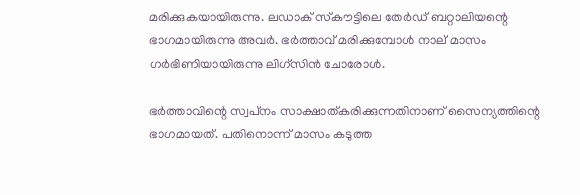മരിക്കുകയായിരുന്നു. ലഡാക് സ്‌കൗട്ടിലെ തേര്‍ഡ് ബറ്റാലിയന്റെ ഭാഗമായിരുന്നു അവര്‍. ഭര്‍ത്താവ് മരിക്കുമ്പോള്‍ നാല് മാസം ഗര്‍ഭിണിയായിരുന്നു ലിഗ്‌സിന്‍ ചോരോള്‍.

ഭര്‍ത്താവിന്റെ സ്വപ്‌നം സാക്ഷാത്കരിക്കുന്നതിനാണ് സൈന്യത്തിന്റെ ഭാഗമായത്. പതിനൊന്ന് മാസം കടുത്ത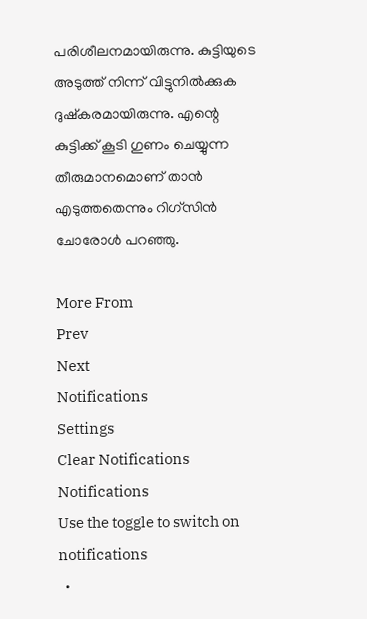പരിശീലനമായിരുന്നു. കുട്ടിയുടെ അടുത്ത് നിന്ന് വിട്ടുനില്‍ക്കുക ദുഷ്‌കരമായിരുന്നു. എന്റെ കുട്ടിക്ക് കൂടി ഗുണം ചെയ്യുന്ന തീരുമാനമൊണ് താന്‍ എടുത്തതെന്നും റിഗ്‌സിന്‍ ചോരോള്‍ പറഞ്ഞു.

More From
Prev
Next
Notifications
Settings
Clear Notifications
Notifications
Use the toggle to switch on notifications
  •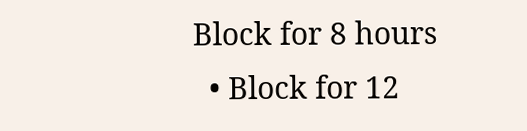Block for 8 hours
  • Block for 12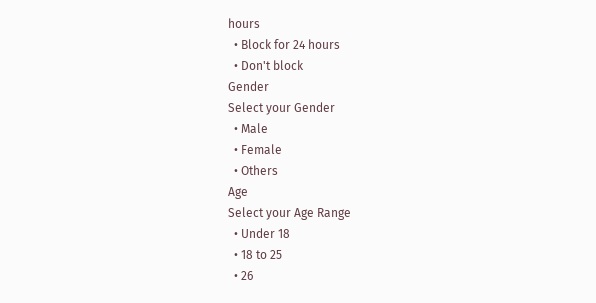hours
  • Block for 24 hours
  • Don't block
Gender
Select your Gender
  • Male
  • Female
  • Others
Age
Select your Age Range
  • Under 18
  • 18 to 25
  • 26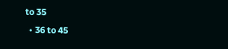to 35
  • 36 to 45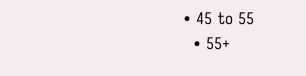• 45 to 55
  • 55+